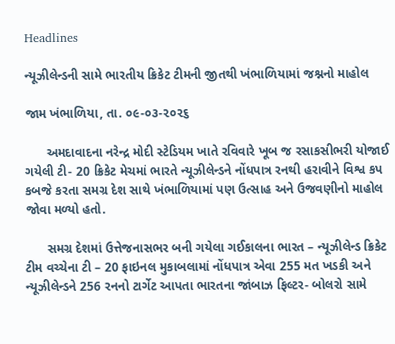Headlines

ન્યૂઝીલેન્ડની સામે ભારતીય ક્રિકેટ ટીમની જીતથી ખંભાળિયામાં જશ્નનો માહોલ

જામ ખંભાળિયા, તા. ૦૯-૦૩-૨૦૨૬

      અમદાવાદના નરેન્દ્ર મોદી સ્ટેડિયમ ખાતે રવિવારે ખૂબ જ રસાકસીભરી યોજાઈ ગયેલી ટી- 20 ક્રિકેટ મેચમાં ભારતે ન્યૂઝીલેન્ડને નોંધપાત્ર રનથી હરાવીને વિશ્વ કપ કબજે કરતા સમગ્ર દેશ સાથે ખંભાળિયામાં પણ ઉત્સાહ અને ઉજવણીનો માહોલ જોવા મળ્યો હતો.

      સમગ્ર દેશમાં ઉત્તેજનાસભર બની ગયેલા ગઈકાલના ભારત – ન્યૂઝીલેન્ડ ક્રિકેટ ટીમ વચ્ચેના ટી – 20 ફાઇનલ મુકાબલામાં નોંધપાત્ર એવા 255 મત ખડકી અને ન્યૂઝીલેન્ડને 256 રનનો ટાર્ગેટ આપતા ભારતના જાંબાઝ ફિલ્ટર- બોલરો સામે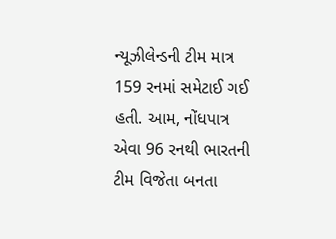ન્યૂઝીલેન્ડની ટીમ માત્ર 159 રનમાં સમેટાઈ ગઈ હતી. આમ, નોંધપાત્ર એવા 96 રનથી ભારતની ટીમ વિજેતા બનતા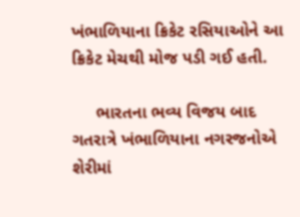ખંભાળિયાના ક્રિકેટ રસિયાઓને આ ક્રિકેટ મેચથી મોજ પડી ગઈ હતી.

     ભારતના ભવ્ય વિજય બાદ ગતરાત્રે ખંભાળિયાના નગરજનોએ શેરીમાં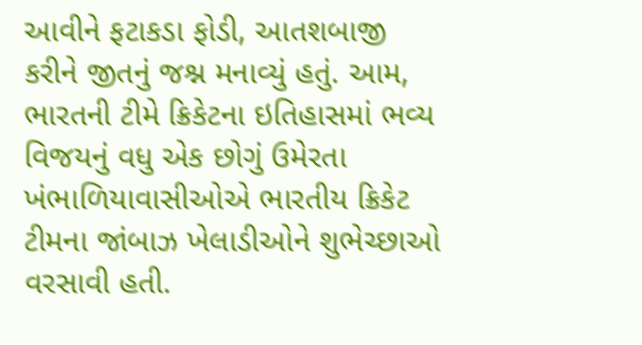આવીને ફટાકડા ફોડી, આતશબાજી કરીને જીતનું જશ્ન મનાવ્યું હતું. આમ, ભારતની ટીમે ક્રિકેટના ઇતિહાસમાં ભવ્ય વિજયનું વધુ એક છોગું ઉમેરતા ખંભાળિયાવાસીઓએ ભારતીય ક્રિકેટ ટીમના જાંબાઝ ખેલાડીઓને શુભેચ્છાઓ વરસાવી હતી.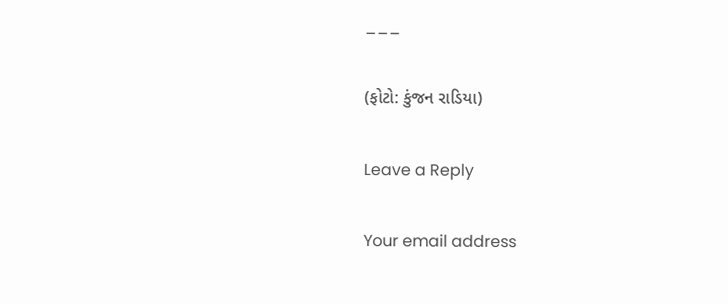___

(ફોટો: કુંજન રાડિયા)

Leave a Reply

Your email address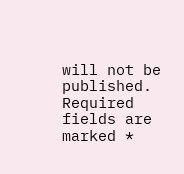will not be published. Required fields are marked *